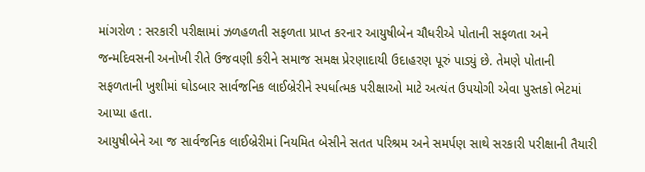માંગરોળ : સરકારી પરીક્ષામાં ઝળહળતી સફળતા પ્રાપ્ત કરનાર આયુષીબેન ચૌધરીએ પોતાની સફળતા અને જન્મદિવસની અનોખી રીતે ઉજવણી કરીને સમાજ સમક્ષ પ્રેરણાદાયી ઉદાહરણ પૂરું પાડ્યું છે. તેમણે પોતાની સફળતાની ખુશીમાં ઘોડબાર સાર્વજનિક લાઈબ્રેરીને સ્પર્ધાત્મક પરીક્ષાઓ માટે અત્યંત ઉપયોગી એવા પુસ્તકો ભેટમાં આપ્યા હતા.
આયુષીબેને આ જ સાર્વજનિક લાઈબ્રેરીમાં નિયમિત બેસીને સતત પરિશ્રમ અને સમર્પણ સાથે સરકારી પરીક્ષાની તૈયારી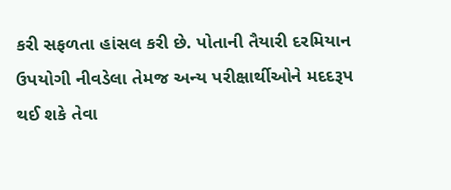કરી સફળતા હાંસલ કરી છે. પોતાની તૈયારી દરમિયાન ઉપયોગી નીવડેલા તેમજ અન્ય પરીક્ષાર્થીઓને મદદરૂપ થઈ શકે તેવા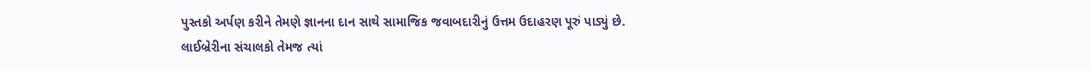પુસ્તકો અર્પણ કરીને તેમણે જ્ઞાનના દાન સાથે સામાજિક જવાબદારીનું ઉત્તમ ઉદાહરણ પૂરું પાડ્યું છે.
લાઈબ્રેરીના સંચાલકો તેમજ ત્યાં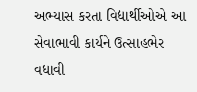અભ્યાસ કરતા વિદ્યાર્થીઓએ આ સેવાભાવી કાર્યને ઉત્સાહભેર વધાવી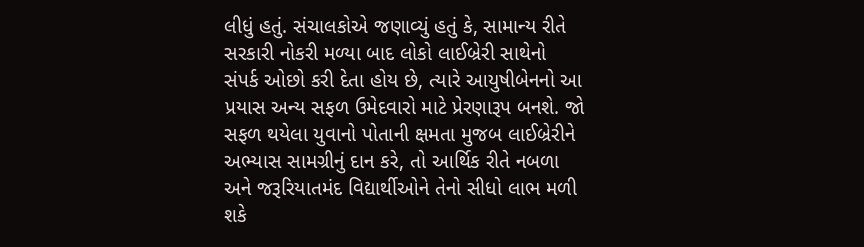લીધું હતું. સંચાલકોએ જણાવ્યું હતું કે, સામાન્ય રીતે સરકારી નોકરી મળ્યા બાદ લોકો લાઈબ્રેરી સાથેનો સંપર્ક ઓછો કરી દેતા હોય છે, ત્યારે આયુષીબેનનો આ પ્રયાસ અન્ય સફળ ઉમેદવારો માટે પ્રેરણારૂપ બનશે. જો સફળ થયેલા યુવાનો પોતાની ક્ષમતા મુજબ લાઈબ્રેરીને અભ્યાસ સામગ્રીનું દાન કરે, તો આર્થિક રીતે નબળા અને જરૂરિયાતમંદ વિદ્યાર્થીઓને તેનો સીધો લાભ મળી શકે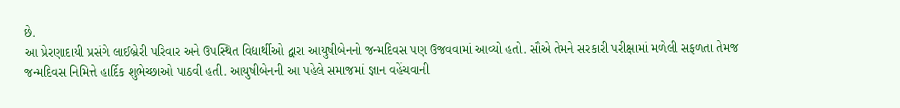છે.
આ પ્રેરણાદાયી પ્રસંગે લાઈબ્રેરી પરિવાર અને ઉપસ્થિત વિદ્યાર્થીઓ દ્વારા આયુષીબેનનો જન્મદિવસ પણ ઉજવવામાં આવ્યો હતો. સૌએ તેમને સરકારી પરીક્ષામાં મળેલી સફળતા તેમજ જન્મદિવસ નિમિત્તે હાર્દિક શુભેચ્છાઓ પાઠવી હતી. આયુષીબેનની આ પહેલે સમાજમાં જ્ઞાન વહેંચવાની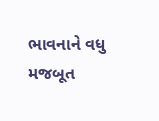ભાવનાને વધુ મજબૂત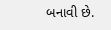બનાવી છે.